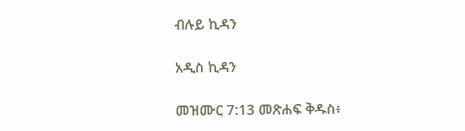ብሉይ ኪዳን

አዲስ ኪዳን

መዝሙር 7:13 መጽሐፍ ቅዱስ፥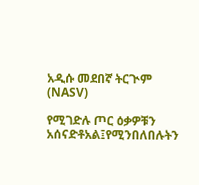አዲሱ መደበኛ ትርጒም (NASV)

የሚገድሉ ጦር ዕቃዎቹን አሰናድቶአል፤የሚንበለበሉትን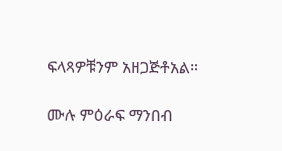ፍላጻዎቹንም አዘጋጅቶአል።

ሙሉ ምዕራፍ ማንበብ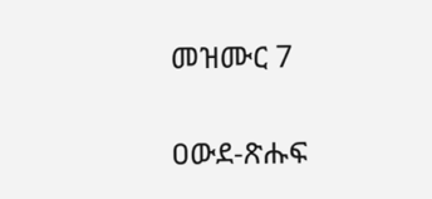መዝሙር 7

ዐውደ-ጽሑፍ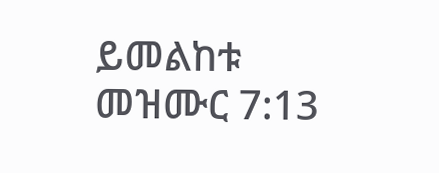ይመልከቱ መዝሙር 7:13